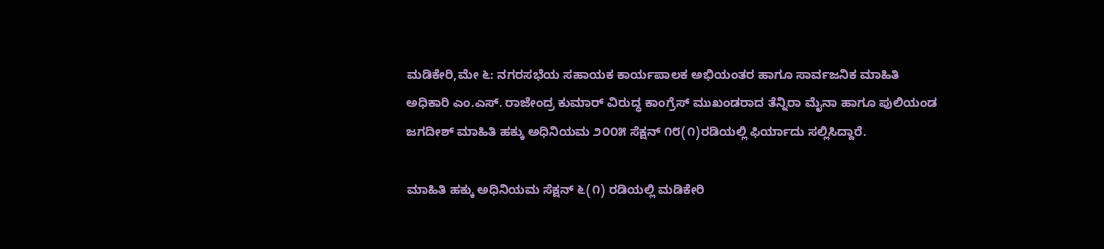ಮಡಿಕೇರಿ,ಮೇ ೬: ನಗರಸಭೆಯ ಸಹಾಯಕ ಕಾರ್ಯಪಾಲಕ ಅಭಿಯಂತರ ಹಾಗೂ ಸಾರ್ವಜನಿಕ ಮಾಹಿತಿ ಅಧಿಕಾರಿ ಎಂ.ಎಸ್. ರಾಜೇಂದ್ರ ಕುಮಾರ್ ವಿರುದ್ಧ ಕಾಂಗ್ರೆಸ್ ಮುಖಂಡರಾದ ತೆನ್ನಿರಾ ಮೈನಾ ಹಾಗೂ ಪುಲಿಯಂಡ ಜಗದೀಶ್ ಮಾಹಿತಿ ಹಕ್ಕು ಅಧಿನಿಯಮ ೨೦೦೫ ಸೆಕ್ಷನ್ ೧೮(೧)ರಡಿಯಲ್ಲಿ ಫಿರ್ಯಾದು ಸಲ್ಲಿಸಿದ್ದಾರೆ.

ಮಾಹಿತಿ ಹಕ್ಕು ಅಧಿನಿಯಮ ಸೆಕ್ಷನ್ ೬(೧) ರಡಿಯಲ್ಲಿ ಮಡಿಕೇರಿ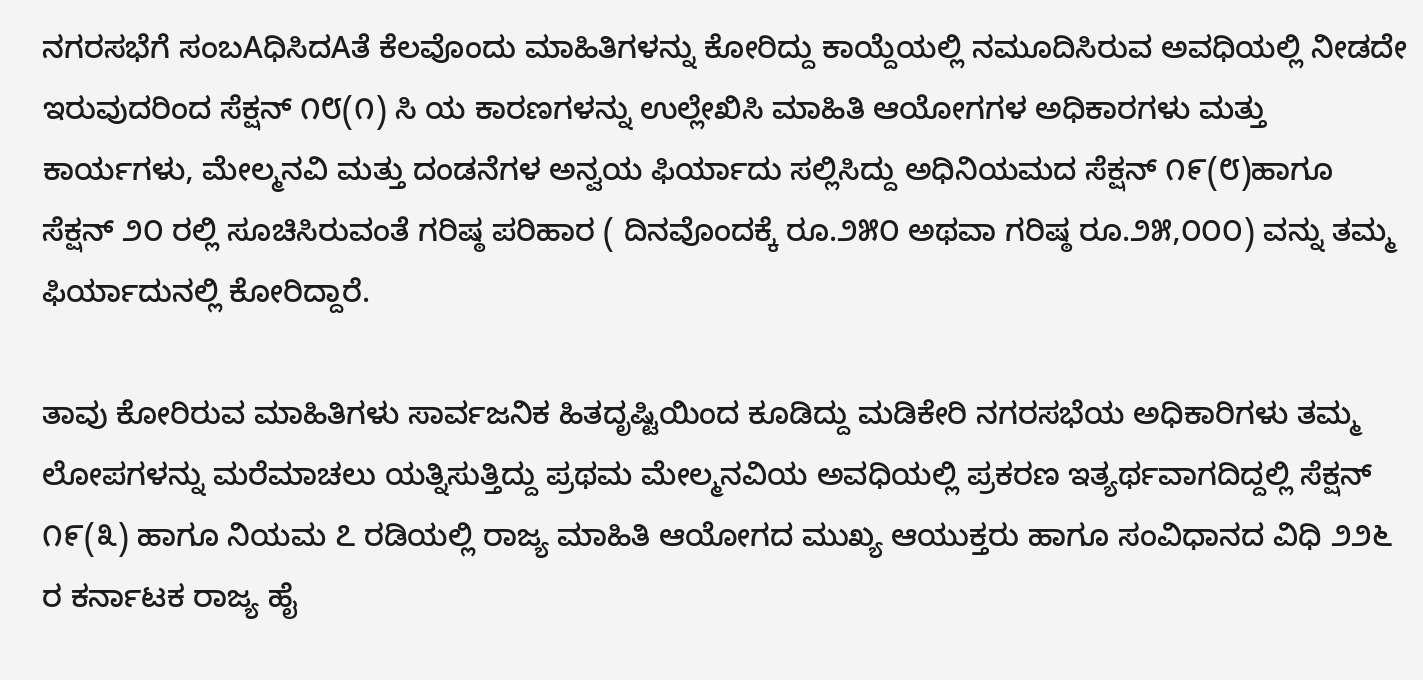ನಗರಸಭೆಗೆ ಸಂಬAಧಿಸಿದAತೆ ಕೆಲವೊಂದು ಮಾಹಿತಿಗಳನ್ನು ಕೋರಿದ್ದು ಕಾಯ್ದೆಯಲ್ಲಿ ನಮೂದಿಸಿರುವ ಅವಧಿಯಲ್ಲಿ ನೀಡದೇ ಇರುವುದರಿಂದ ಸೆಕ್ಷನ್ ೧೮(೧) ಸಿ ಯ ಕಾರಣಗಳನ್ನು ಉಲ್ಲೇಖಿಸಿ ಮಾಹಿತಿ ಆಯೋಗಗಳ ಅಧಿಕಾರಗಳು ಮತ್ತು ಕಾರ್ಯಗಳು, ಮೇಲ್ಮನವಿ ಮತ್ತು ದಂಡನೆಗಳ ಅನ್ವಯ ಫಿರ್ಯಾದು ಸಲ್ಲಿಸಿದ್ದು ಅಧಿನಿಯಮದ ಸೆಕ್ಷನ್ ೧೯(೮)ಹಾಗೂ ಸೆಕ್ಷನ್ ೨೦ ರಲ್ಲಿ ಸೂಚಿಸಿರುವಂತೆ ಗರಿಷ್ಠ ಪರಿಹಾರ ( ದಿನವೊಂದಕ್ಕೆ ರೂ.೨೫೦ ಅಥವಾ ಗರಿಷ್ಠ ರೂ.೨೫,೦೦೦) ವನ್ನು ತಮ್ಮ ಫಿರ್ಯಾದುನಲ್ಲಿ ಕೋರಿದ್ದಾರೆ.

ತಾವು ಕೋರಿರುವ ಮಾಹಿತಿಗಳು ಸಾರ್ವಜನಿಕ ಹಿತದೃಷ್ಟಿಯಿಂದ ಕೂಡಿದ್ದು ಮಡಿಕೇರಿ ನಗರಸಭೆಯ ಅಧಿಕಾರಿಗಳು ತಮ್ಮ ಲೋಪಗಳನ್ನು ಮರೆಮಾಚಲು ಯತ್ನಿಸುತ್ತಿದ್ದು ಪ್ರಥಮ ಮೇಲ್ಮನವಿಯ ಅವಧಿಯಲ್ಲಿ ಪ್ರಕರಣ ಇತ್ಯರ್ಥವಾಗದಿದ್ದಲ್ಲಿ ಸೆಕ್ಷನ್ ೧೯(೩) ಹಾಗೂ ನಿಯಮ ೭ ರಡಿಯಲ್ಲಿ ರಾಜ್ಯ ಮಾಹಿತಿ ಆಯೋಗದ ಮುಖ್ಯ ಆಯುಕ್ತರು ಹಾಗೂ ಸಂವಿಧಾನದ ವಿಧಿ ೨೨೬ ರ ಕರ್ನಾಟಕ ರಾಜ್ಯ ಹೈ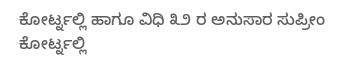ಕೋರ್ಟ್ನಲ್ಲಿ ಹಾಗೂ ವಿಧಿ ೩೨ ರ ಅನುಸಾರ ಸುಪ್ರೀಂ ಕೋರ್ಟ್ನಲ್ಲಿ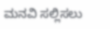ಮನವಿ ಸಲ್ಲಿಸಲು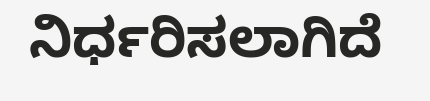ನಿರ್ಧರಿಸಲಾಗಿದೆ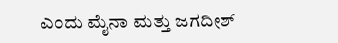ಎಂದು ಮೈನಾ ಮತ್ತು ಜಗದೀಶ್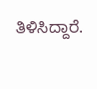ತಿಳಿಸಿದ್ದಾರೆ.